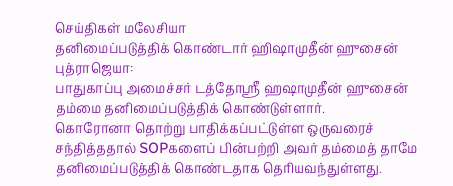செய்திகள் மலேசியா
தனிமைப்படுத்திக் கொண்டார் ஹிஷாமுதீன் ஹுசைன்
புத்ராஜெயா:
பாதுகாப்பு அமைச்சர் டத்தோஸ்ரீ ஹஷாமுதீன் ஹுசைன் தம்மை தனிமைப்படுத்திக் கொண்டுள்ளார்.
கொரோனா தொற்று பாதிக்கப்பட்டுள்ள ஒருவரைச் சந்தித்ததால் SOPகளைப் பின்பற்றி அவர் தம்மைத் தாமே தனிமைப்படுத்திக் கொண்டதாக தெரியவந்துள்ளது.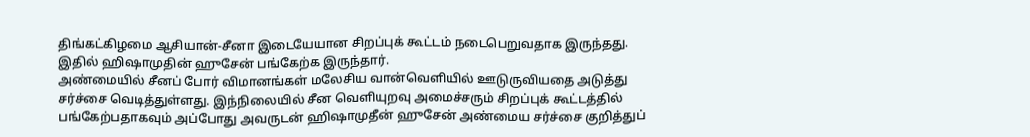திங்கட்கிழமை ஆசியான்-சீனா இடையேயான சிறப்புக் கூட்டம் நடைபெறுவதாக இருந்தது. இதில் ஹிஷாமுதின் ஹுசேன் பங்கேற்க இருந்தார்.
அண்மையில் சீனப் போர் விமானங்கள் மலேசிய வான்வெளியில் ஊடுருவியதை அடுத்து சர்ச்சை வெடித்துள்ளது. இந்நிலையில் சீன வெளியுறவு அமைச்சரும் சிறப்புக் கூட்டத்தில் பங்கேற்பதாகவும் அப்போது அவருடன் ஹிஷாமுதீன் ஹுசேன் அண்மைய சர்ச்சை குறித்துப்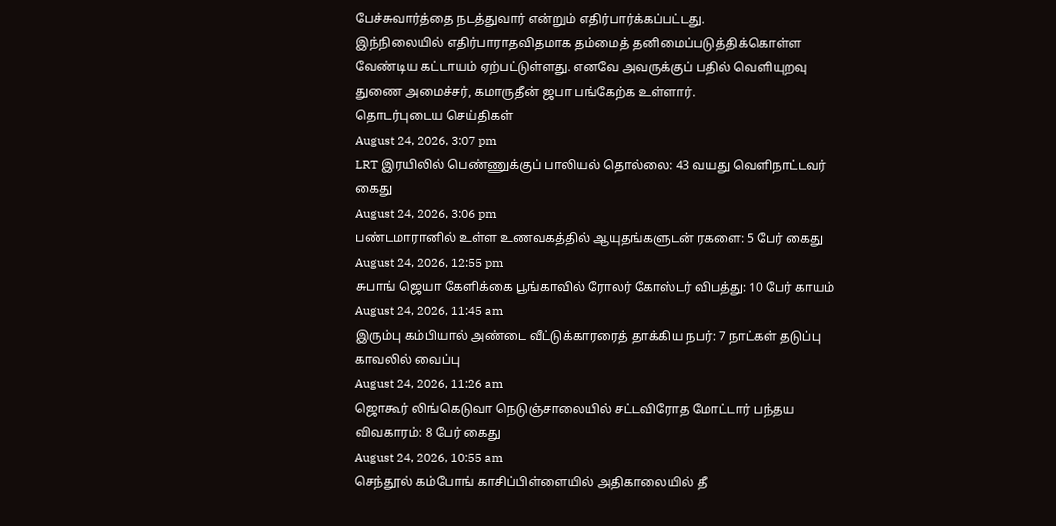பேச்சுவார்த்தை நடத்துவார் என்றும் எதிர்பார்க்கப்பட்டது.
இந்நிலையில் எதிர்பாராதவிதமாக தம்மைத் தனிமைப்படுத்திக்கொள்ள வேண்டிய கட்டாயம் ஏற்பட்டுள்ளது. எனவே அவருக்குப் பதில் வெளியுறவு துணை அமைச்சர், கமாருதீன் ஜபா பங்கேற்க உள்ளார்.
தொடர்புடைய செய்திகள்
August 24, 2026, 3:07 pm
LRT இரயிலில் பெண்ணுக்குப் பாலியல் தொல்லை: 43 வயது வெளிநாட்டவர் கைது
August 24, 2026, 3:06 pm
பண்டமாரானில் உள்ள உணவகத்தில் ஆயுதங்களுடன் ரகளை: 5 பேர் கைது
August 24, 2026, 12:55 pm
சுபாங் ஜெயா கேளிக்கை பூங்காவில் ரோலர் கோஸ்டர் விபத்து: 10 பேர் காயம்
August 24, 2026, 11:45 am
இரும்பு கம்பியால் அண்டை வீட்டுக்காரரைத் தாக்கிய நபர்: 7 நாட்கள் தடுப்பு காவலில் வைப்பு
August 24, 2026, 11:26 am
ஜொகூர் லிங்கெடுவா நெடுஞ்சாலையில் சட்டவிரோத மோட்டார் பந்தய விவகாரம்: 8 பேர் கைது
August 24, 2026, 10:55 am
செந்தூல் கம்போங் காசிப்பிள்ளையில் அதிகாலையில் தீ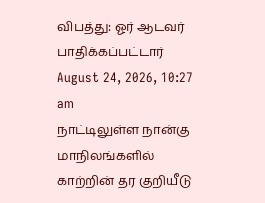விபத்து: ஓர் ஆடவர் பாதிக்கப்பட்டார்
August 24, 2026, 10:27 am
நாட்டிலுள்ள நான்கு மாநிலங்களில் காற்றின் தர குறியீடு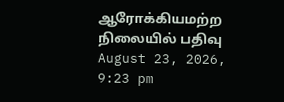ஆரோக்கியமற்ற நிலையில் பதிவு
August 23, 2026, 9:23 pm